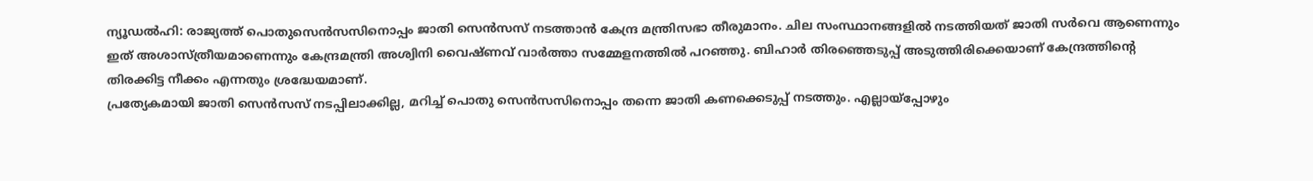ന്യൂഡൽഹി: രാജ്യത്ത് പൊതുസെൻസസിനൊപ്പം ജാതി സെൻസസ് നടത്താൻ കേന്ദ്ര മന്ത്രിസഭാ തീരുമാനം. ചില സംസ്ഥാനങ്ങളിൽ നടത്തിയത് ജാതി സർവെ ആണെന്നും ഇത് അശാസ്ത്രീയമാണെന്നും കേന്ദ്രമന്ത്രി അശ്വിനി വൈഷ്ണവ് വാർത്താ സമ്മേളനത്തിൽ പറഞ്ഞു. ബിഹാർ തിരഞ്ഞെടുപ്പ് അടുത്തിരിക്കെയാണ് കേന്ദ്രത്തിന്റെ തിരക്കിട്ട നീക്കം എന്നതും ശ്രദ്ധേയമാണ്.
പ്രത്യേകമായി ജാതി സെൻസസ് നടപ്പിലാക്കില്ല, മറിച്ച് പൊതു സെൻസസിനൊപ്പം തന്നെ ജാതി കണക്കെടുപ്പ് നടത്തും. എല്ലായ്പ്പോഴും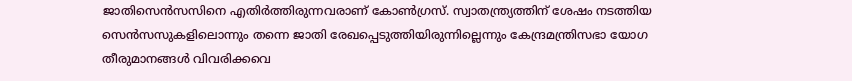ജാതിസെൻസസിനെ എതിർത്തിരുന്നവരാണ് കോൺഗ്രസ്. സ്വാതന്ത്ര്യത്തിന് ശേഷം നടത്തിയ സെൻസസുകളിലൊന്നും തന്നെ ജാതി രേഖപ്പെടുത്തിയിരുന്നില്ലെന്നും കേന്ദ്രമന്ത്രിസഭാ യോഗ തീരുമാനങ്ങൾ വിവരിക്കവെ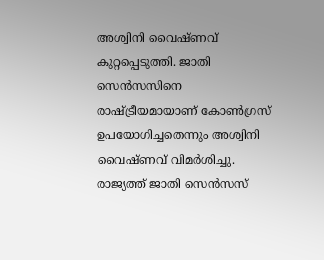അശ്വിനി വൈഷ്ണവ് കുറ്റപ്പെടുത്തി. ജാതി സെൻസസിനെ രാഷ്ട്രീയമായാണ് കോൺഗ്രസ് ഉപയോഗിച്ചതെന്നും അശ്വിനി വൈഷ്ണവ് വിമർശിച്ചു.
രാജ്യത്ത് ജാതി സെൻസസ്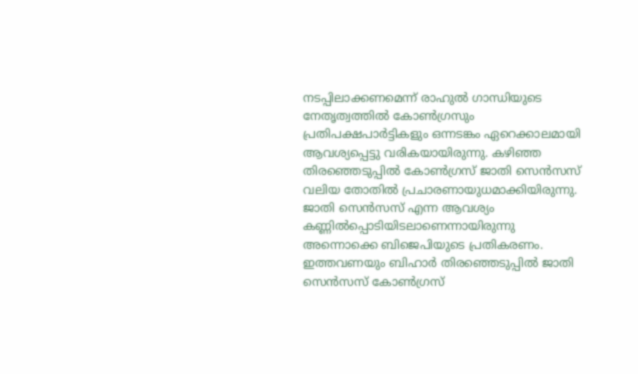നടപ്പിലാക്കണമെന്ന് രാഹുൽ ഗാന്ധിയുടെ നേതൃത്വത്തിൽ കോൺഗ്രസും പ്രതിപക്ഷപാർട്ടികളും ഒന്നടങ്കം ഏറെക്കാലമായി ആവശ്യപ്പെട്ടു വരികയായിരുന്നു. കഴിഞ്ഞ തിരഞ്ഞെടുപ്പിൽ കോൺഗ്രസ് ജാതി സെൻസസ് വലിയ തോതിൽ പ്രചാരണായുധമാക്കിയിരുന്നു. ജാതി സെൻസസ് എന്ന ആവശ്യം കണ്ണിൽപ്പൊടിയിടലാണെന്നായിരുന്നു അന്നൊക്കെ ബിജെപിയുടെ പ്രതികരണം. ഇത്തവണയും ബിഹാർ തിരഞ്ഞെടുപ്പിൽ ജാതി സെൻസസ് കോൺഗ്രസ്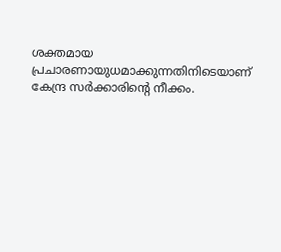ശക്തമായ പ്രചാരണായുധമാക്കുന്നതിനിടെയാണ് കേന്ദ്ര സർക്കാരിന്റെ നീക്കം.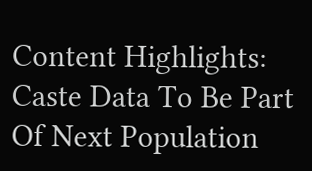Content Highlights: Caste Data To Be Part Of Next Population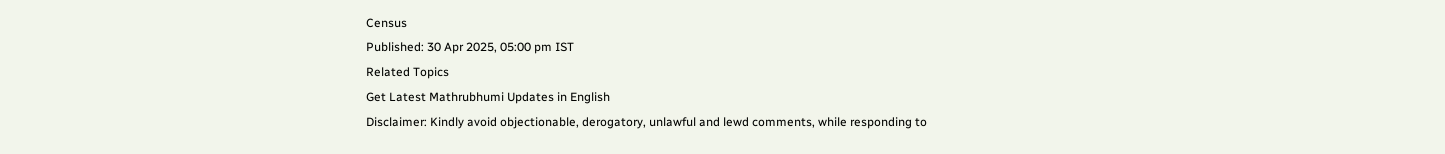Census
Published: 30 Apr 2025, 05:00 pm IST
Related Topics
Get Latest Mathrubhumi Updates in English
Disclaimer: Kindly avoid objectionable, derogatory, unlawful and lewd comments, while responding to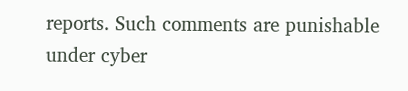reports. Such comments are punishable under cyber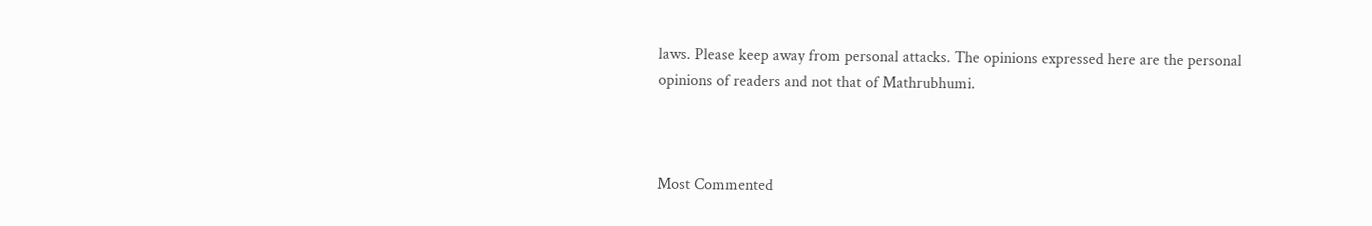laws. Please keep away from personal attacks. The opinions expressed here are the personal opinions of readers and not that of Mathrubhumi.



Most Commented